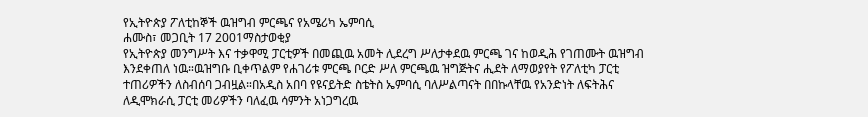የኢትዮጵያ ፖለቲከኞች ዉዝግብ ምርጫና የአሜሪካ ኤምባሲ
ሐሙስ፣ መጋቢት 17 2001ማስታወቂያ
የኢትዮጵያ መንግሥት እና ተቃዋሚ ፓርቲዎች በመጪዉ አመት ሊደረግ ሥለታቀደዉ ምርጫ ገና ከወዲሕ የገጠሙት ዉዝግብ እንደቀጠለ ነዉ።ዉዝግቡ ቢቀጥልም የሐገሪቱ ምርጫ ቦርድ ሥለ ምርጫዉ ዝግጅትና ሒደት ለማወያየት የፖለቲካ ፓርቲ ተጠሪዎችን ለስብሰባ ጋብዟል።በአዲስ አበባ የዩናይትድ ስቴትስ ኤምባሲ ባለሥልጣናት በበኩላቸዉ የአንድነት ለፍትሕና ለዲሞክራሲ ፓርቲ መሪዎችን ባለፈዉ ሳምንት አነጋግረዉ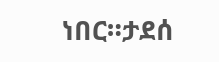ነበር።ታደሰ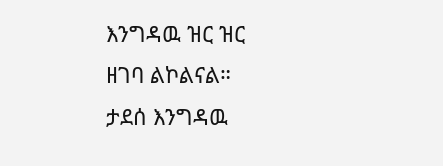እንግዳዉ ዝር ዝር ዘገባ ልኮልናል።
ታደሰ እንግዳዉ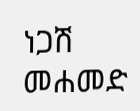ነጋሽ መሐመድ